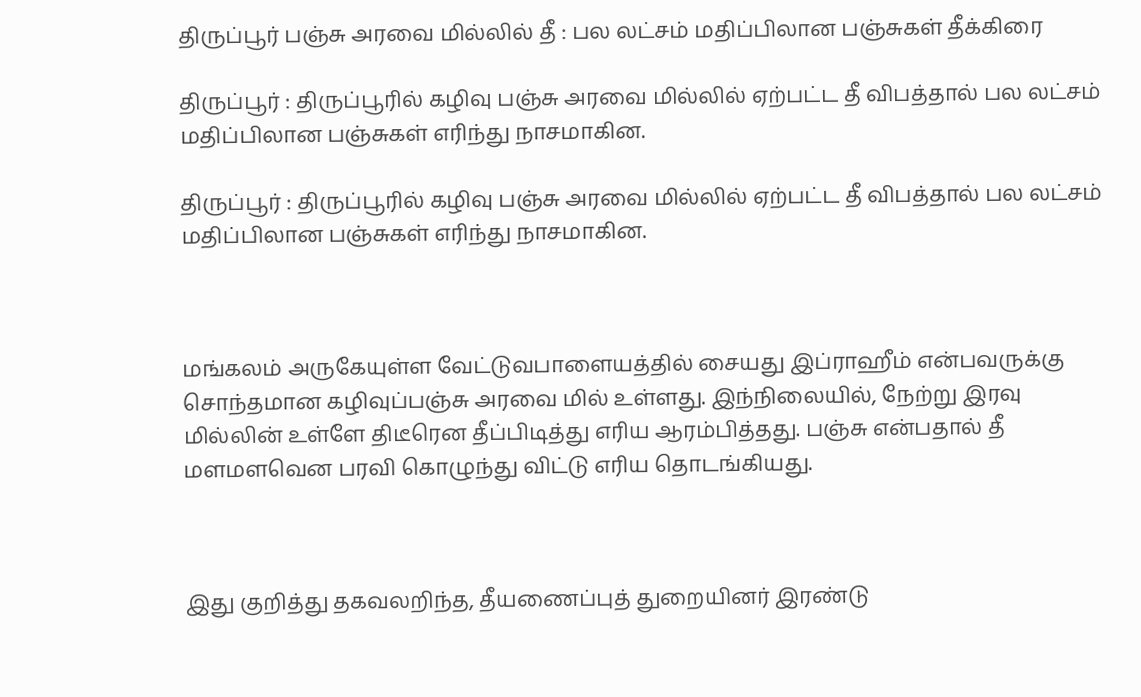திருப்பூர் பஞ்சு அரவை மில்லில் தீ : பல லட்சம் மதிப்பிலான பஞ்சுகள் தீக்கிரை

திருப்பூர் : திருப்பூரில் கழிவு பஞ்சு அரவை மில்லில் ஏற்பட்ட தீ விபத்தால் பல லட்சம் மதிப்பிலான பஞ்சுகள் எரிந்து நாசமாகின.

திருப்பூர் : திருப்பூரில் கழிவு பஞ்சு அரவை மில்லில் ஏற்பட்ட தீ விபத்தால் பல லட்சம் மதிப்பிலான பஞ்சுகள் எரிந்து நாசமாகின.



மங்கலம் அருகேயுள்ள வேட்டுவபாளையத்தில் சையது இப்ராஹீம் என்பவருக்கு சொந்தமான கழிவுப்பஞ்சு அரவை மில் உள்ளது. இந்நிலையில், நேற்று இரவு மில்லின் உள்ளே திடீரென தீப்பிடித்து எரிய ஆரம்பித்தது. பஞ்சு என்பதால் தீ மளமளவென பரவி கொழுந்து விட்டு எரிய தொடங்கியது.



இது குறித்து தகவலறிந்த, தீயணைப்புத் துறையினர் இரண்டு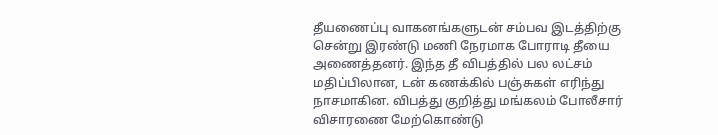தீயணைப்பு வாகனங்களுடன் சம்பவ இடத்திற்கு சென்று இரண்டு மணி நேரமாக போராடி தீயை அணைத்தனர். இந்த தீ விபத்தில் பல லட்சம் மதிப்பிலான, டன் கணக்கில் பஞ்சுகள் எரிந்து நாசமாகின. விபத்து குறித்து மங்கலம் போலீசார் விசாரணை மேற்கொண்டு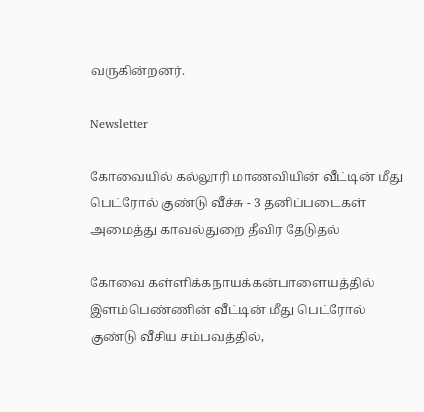வருகின்றனர்.

Newsletter

கோவையில் கல்லூரி மாணவியின் வீட்டின் மீது பெட்ரோல் குண்டு வீச்சு - 3 தனிப்படைகள் அமைத்து காவல்துறை தீவிர தேடுதல்

கோவை கள்ளிக்கநாயக்கன்பாளையத்தில் இளம்பெண்ணின் வீட்டின் மீது பெட்ரோல் குண்டு வீசிய சம்பவத்தில்,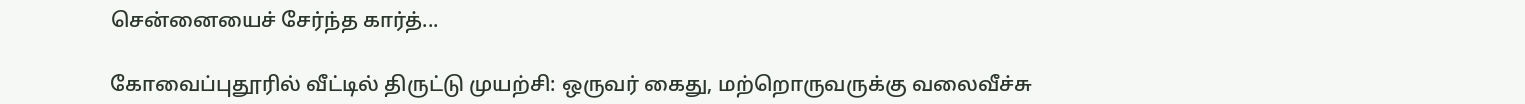சென்னையைச் சேர்ந்த கார்த்...

கோவைப்புதூரில் வீட்டில் திருட்டு முயற்சி: ஒருவர் கைது, மற்றொருவருக்கு வலைவீச்சு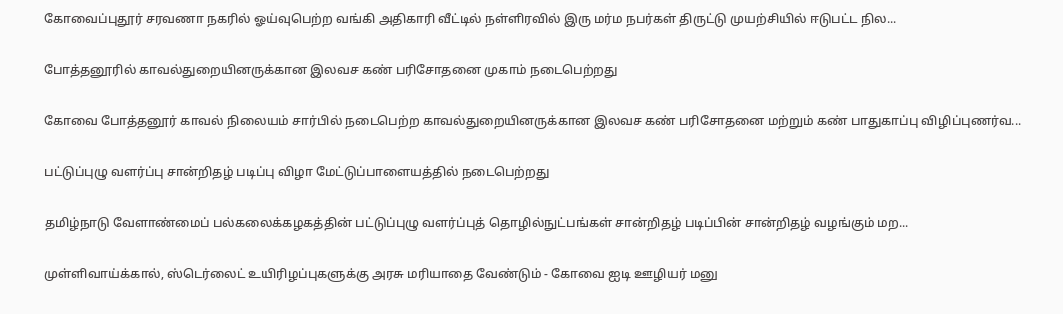கோவைப்புதூர் சரவணா நகரில் ஓய்வுபெற்ற வங்கி அதிகாரி வீட்டில் நள்ளிரவில் இரு மர்ம நபர்கள் திருட்டு முயற்சியில் ஈடுபட்ட நில...

போத்தனூரில் காவல்துறையினருக்கான இலவச கண் பரிசோதனை முகாம் நடைபெற்றது

கோவை போத்தனூர் காவல் நிலையம் சார்பில் நடைபெற்ற காவல்துறையினருக்கான இலவச கண் பரிசோதனை மற்றும் கண் பாதுகாப்பு விழிப்புணர்வ...

பட்டுப்புழு வளர்ப்பு சான்றிதழ் படிப்பு விழா மேட்டுப்பாளையத்தில் நடைபெற்றது

தமிழ்நாடு வேளாண்மைப் பல்கலைக்கழகத்தின் பட்டுப்புழு வளர்ப்புத் தொழில்நுட்பங்கள் சான்றிதழ் படிப்பின் சான்றிதழ் வழங்கும் மற...

முள்ளிவாய்க்கால், ஸ்டெர்லைட் உயிரிழப்புகளுக்கு அரசு மரியாதை வேண்டும் - கோவை ஐடி ஊழியர் மனு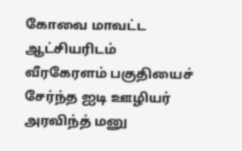கோவை மாவட்ட ஆட்சியரிடம் வீரகேரளம் பகுதியைச் சேர்ந்த ஐடி ஊழியர் அரவிந்த் மனு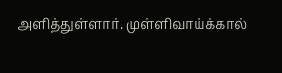அளித்துள்ளார். முள்ளிவாய்க்கால்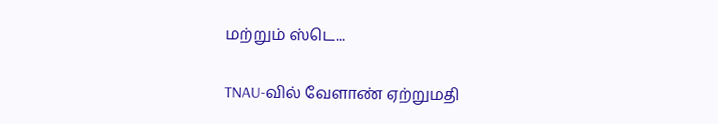மற்றும் ஸ்டெ...

TNAU-வில் வேளாண் ஏற்றுமதி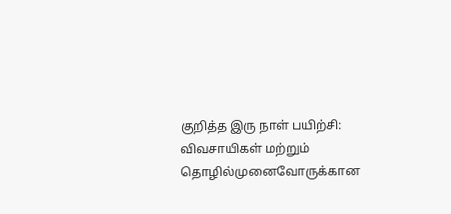குறித்த இரு நாள் பயிற்சி: விவசாயிகள் மற்றும் தொழில்முனைவோருக்கான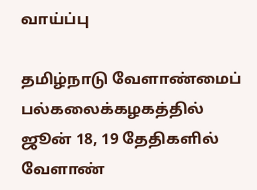வாய்ப்பு

தமிழ்நாடு வேளாண்மைப் பல்கலைக்கழகத்தில் ஜூன் 18, 19 தேதிகளில் வேளாண்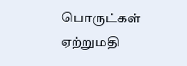பொருட்கள் ஏற்றுமதி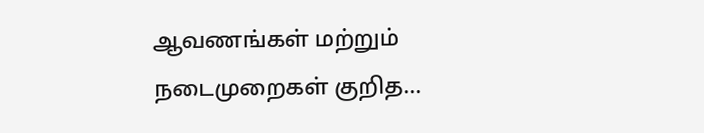ஆவணங்கள் மற்றும் நடைமுறைகள் குறித...